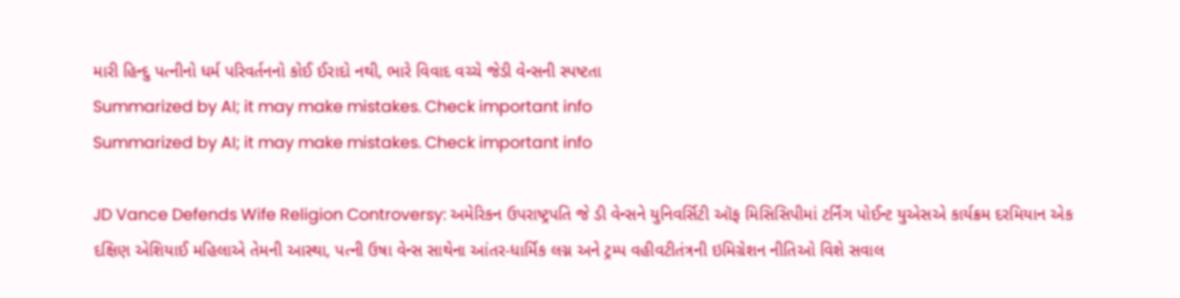મારી હિન્દુ પત્નીનો ધર્મ પરિવર્તનનો કોઈ ઈરાદો નથી, ભારે વિવાદ વચ્ચે જેડી વેન્સની સ્પષ્ટતા
Summarized by AI; it may make mistakes. Check important info
Summarized by AI; it may make mistakes. Check important info

JD Vance Defends Wife Religion Controversy: અમેરિકન ઉપરાષ્ટ્રપતિ જે ડી વેન્સને યુનિવર્સિટી ઑફ મિસિસિપીમાં ટર્નિંગ પોઈન્ટ યુએસએ કાર્યક્રમ દરમિયાન એક દક્ષિણ એશિયાઈ મહિલાએ તેમની આસ્થા, પત્ની ઉષા વેન્સ સાથેના આંતર-ધાર્મિક લગ્ન અને ટ્રમ્પ વહીવટીતંત્રની ઇમિગ્રેશન નીતિઓ વિશે સવાલ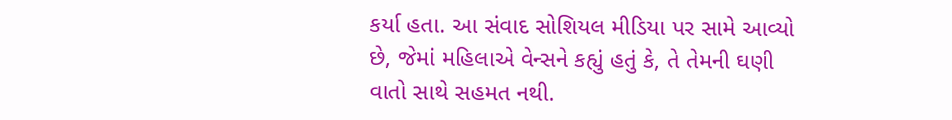કર્યા હતા. આ સંવાદ સોશિયલ મીડિયા પર સામે આવ્યો છે, જેમાં મહિલાએ વેન્સને કહ્યું હતું કે, તે તેમની ઘણી વાતો સાથે સહમત નથી.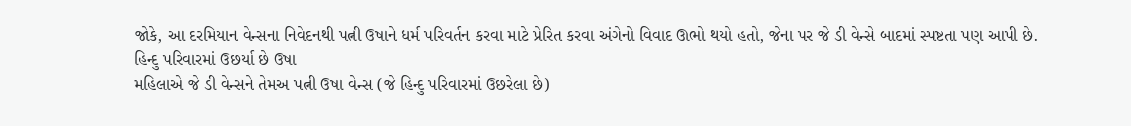જોકે, આ દરમિયાન વેન્સના નિવેદનથી પત્ની ઉષાને ધર્મ પરિવર્તન કરવા માટે પ્રેરિત કરવા અંગેનો વિવાદ ઊભો થયો હતો, જેના પર જે ડી વેન્સે બાદમાં સ્પષ્ટતા પણ આપી છે.
હિન્દુ પરિવારમાં ઉછર્યા છે ઉષા
મહિલાએ જે ડી વેન્સને તેમઅ પત્ની ઉષા વેન્સ (જે હિન્દુ પરિવારમાં ઉછરેલા છે)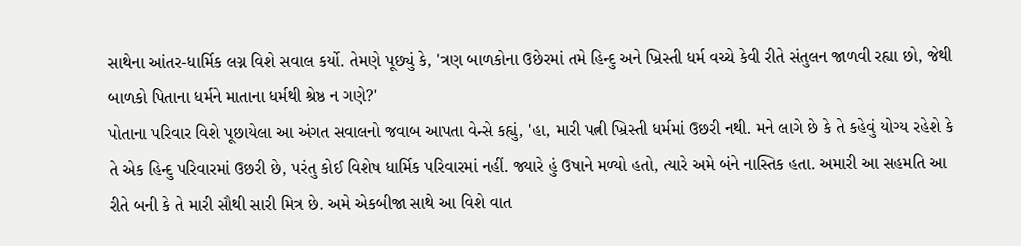સાથેના આંતર-ધાર્મિક લગ્ન વિશે સવાલ કર્યો. તેમણે પૂછ્યું કે, 'ત્રણ બાળકોના ઉછેરમાં તમે હિન્દુ અને ખ્રિસ્તી ધર્મ વચ્ચે કેવી રીતે સંતુલન જાળવી રહ્યા છો, જેથી બાળકો પિતાના ધર્મને માતાના ધર્મથી શ્રેષ્ઠ ન ગણે?'
પોતાના પરિવાર વિશે પૂછાયેલા આ અંગત સવાલનો જવાબ આપતા વેન્સે કહ્યું, 'હા, મારી પત્ની ખ્રિસ્તી ધર્મમાં ઉછરી નથી. મને લાગે છે કે તે કહેવું યોગ્ય રહેશે કે તે એક હિન્દુ પરિવારમાં ઉછરી છે, પરંતુ કોઈ વિશેષ ધાર્મિક પરિવારમાં નહીં. જ્યારે હું ઉષાને મળ્યો હતો, ત્યારે અમે બંને નાસ્તિક હતા. અમારી આ સહમતિ આ રીતે બની કે તે મારી સૌથી સારી મિત્ર છે. અમે એકબીજા સાથે આ વિશે વાત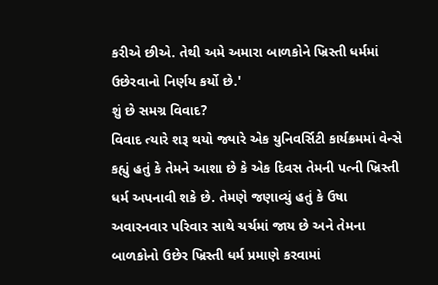કરીએ છીએ. તેથી અમે અમારા બાળકોને ખ્રિસ્તી ધર્મમાં ઉછેરવાનો નિર્ણય કર્યો છે.'
શું છે સમગ્ર વિવાદ?
વિવાદ ત્યારે શરૂ થયો જ્યારે એક યુનિવર્સિટી કાર્યક્રમમાં વેન્સે કહ્યું હતું કે તેમને આશા છે કે એક દિવસ તેમની પત્ની ખ્રિસ્તી ધર્મ અપનાવી શકે છે. તેમણે જણાવ્યું હતું કે ઉષા અવારનવાર પરિવાર સાથે ચર્ચમાં જાય છે અને તેમના બાળકોનો ઉછેર ખ્રિસ્તી ધર્મ પ્રમાણે કરવામાં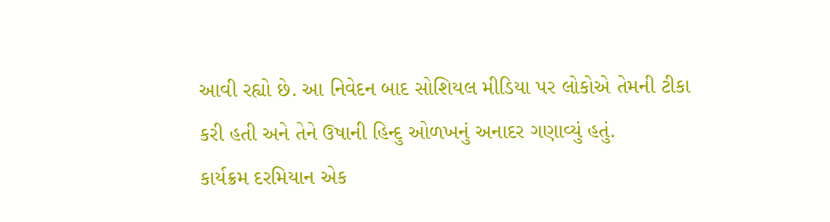આવી રહ્યો છે. આ નિવેદન બાદ સોશિયલ મીડિયા પર લોકોએ તેમની ટીકા કરી હતી અને તેને ઉષાની હિન્દુ ઓળખનું અનાદર ગણાવ્યું હતું.
કાર્યક્રમ દરમિયાન એક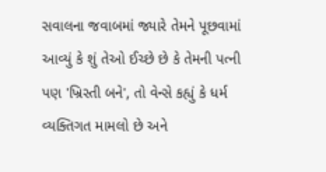સવાલના જવાબમાં જ્યારે તેમને પૂછવામાં આવ્યું કે શું તેઓ ઈચ્છે છે કે તેમની પત્ની પણ 'ખ્રિસ્તી બને', તો વેન્સે કહ્યું કે ધર્મ વ્યક્તિગત મામલો છે અને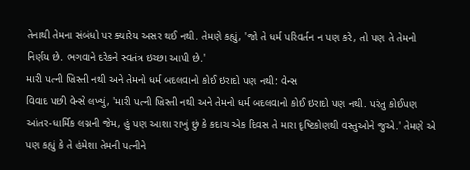તેનાથી તેમના સંબંધો પર ક્યારેય અસર થઈ નથી. તેમણે કહ્યું, 'જો તે ધર્મ પરિવર્તન ન પણ કરે, તો પણ તે તેમનો નિર્ણય છે. ભગવાને દરેકને સ્વતંત્ર ઇચ્છા આપી છે.'
મારી પત્ની ખ્રિસ્તી નથી અને તેમનો ધર્મ બદલવાનો કોઈ ઇરાદો પણ નથી: વેન્સ
વિવાદ પછી વેન્સે લખ્યું, 'મારી પત્ની ખ્રિસ્તી નથી અને તેમનો ધર્મ બદલવાનો કોઈ ઇરાદો પણ નથી. પરંતુ કોઈપણ આંતર-ધાર્મિક લગ્નની જેમ, હું પણ આશા રાખું છું કે કદાચ એક દિવસ તે મારા દૃષ્ટિકોણથી વસ્તુઓને જુએ.' તેમણે એ પણ કહ્યું કે તે હંમેશા તેમની પત્નીને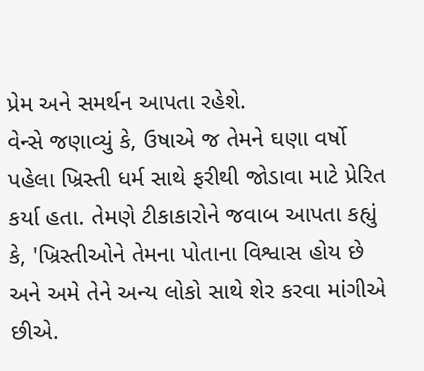પ્રેમ અને સમર્થન આપતા રહેશે.
વેન્સે જણાવ્યું કે, ઉષાએ જ તેમને ઘણા વર્ષો પહેલા ખ્રિસ્તી ધર્મ સાથે ફરીથી જોડાવા માટે પ્રેરિત કર્યા હતા. તેમણે ટીકાકારોને જવાબ આપતા કહ્યું કે, 'ખ્રિસ્તીઓને તેમના પોતાના વિશ્વાસ હોય છે અને અમે તેને અન્ય લોકો સાથે શેર કરવા માંગીએ છીએ.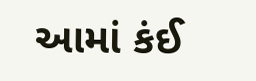આમાં કંઈ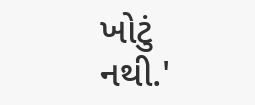ખોટું નથી.'